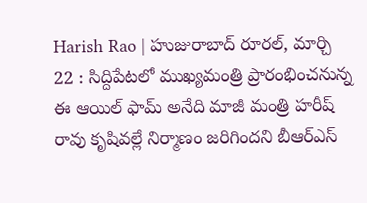Harish Rao | హుజురాబాద్ రూరల్, మార్చి 22 : సిద్దిపేటలో ముఖ్యమంత్రి ప్రారంభించనున్న ఈ ఆయిల్ ఫామ్ అనేది మాజీ మంత్రి హరీష్ రావు కృషివల్లే నిర్మాణం జరిగిందని బీఆర్ఎస్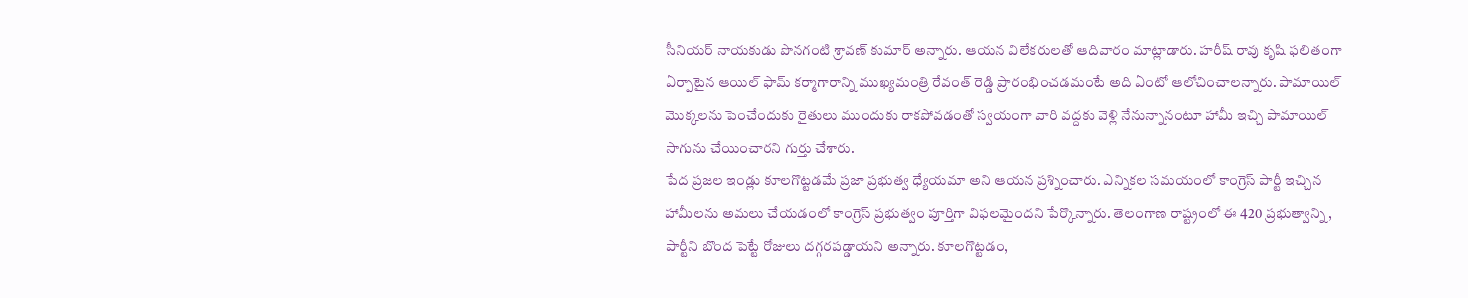సీనియర్ నాయకుడు పొనగంటి శ్రావణ్ కుమార్ అన్నారు. ఆయన విలేకరులతో ఆదివారం మాట్లాడారు. హరీష్ రావు కృషి ఫలితంగా ఏర్పాటైన ఆయిల్ ఫామ్ కర్మాగారాన్ని ముఖ్యమంత్రి రేవంత్ రెడ్డి ప్రారంభించడమంటే అది ఏంటో ఆలోచించాలన్నారు. పామాయిల్ మొక్కలను పెంచేందుకు రైతులు ముందుకు రాకపోవడంతో స్వయంగా వారి వద్దకు వెళ్లి నేనున్నానంటూ హామీ ఇచ్చి పామాయిల్ సాగును చేయించారని గుర్తు చేశారు.
పేద ప్రజల ఇండ్లు కూలగొట్టడమే ప్రజా ప్రభుత్వ ధ్యేయమా అని ఆయన ప్రశ్నించారు. ఎన్నికల సమయంలో కాంగ్రెస్ పార్టీ ఇచ్చిన హామీలను అమలు చేయడంలో కాంగ్రెస్ ప్రభుత్వం పూర్తిగా విఫలమైందని పేర్కొన్నారు. తెలంగాణ రాష్ట్రంలో ఈ 420 ప్రభుత్వాన్ని, పార్టీని బొంద పెట్టే రోజులు దగ్గరపడ్డాయని అన్నారు. కూలగొట్టడం,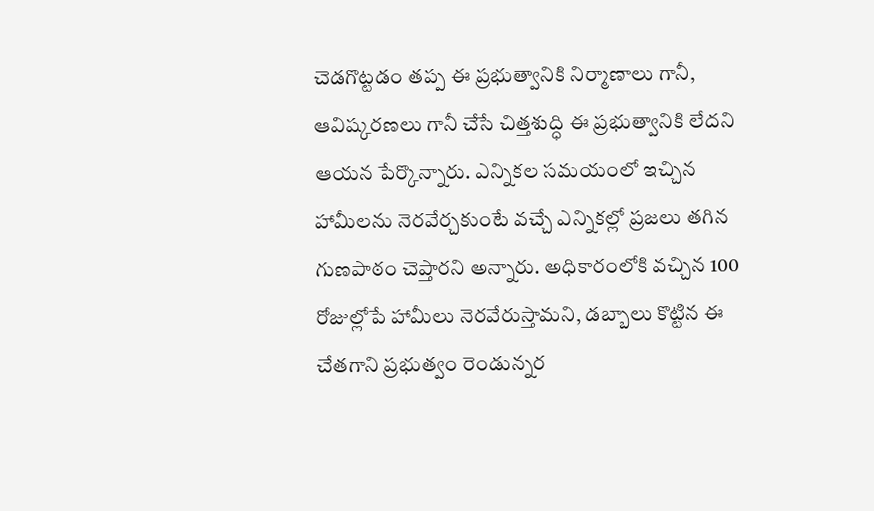చెడగొట్టడం తప్ప ఈ ప్రభుత్వానికి నిర్మాణాలు గానీ, ఆవిష్కరణలు గానీ చేసే చిత్తశుద్ధి ఈ ప్రభుత్వానికి లేదని ఆయన పేర్కొన్నారు. ఎన్నికల సమయంలో ఇచ్చిన హామీలను నెరవేర్చకుంటే వచ్చే ఎన్నికల్లో ప్రజలు తగిన గుణపాఠం చెప్తారని అన్నారు. అధికారంలోకి వచ్చిన 100 రోజుల్లోపే హామీలు నెరవేరుస్తామని, డబ్బాలు కొట్టిన ఈ చేతగాని ప్రభుత్వం రెండున్నర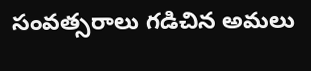సంవత్సరాలు గడిచిన అమలు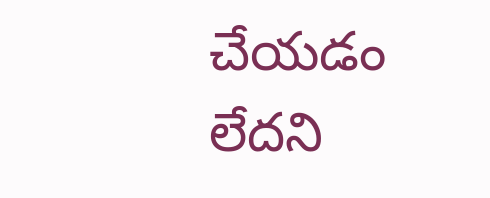చేయడం లేదని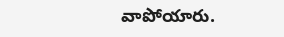వాపోయారు.